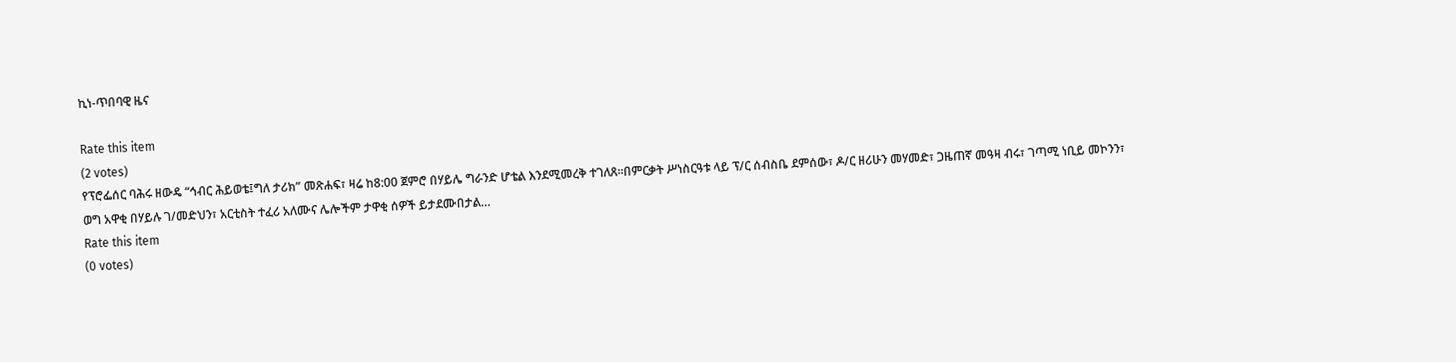ኪነ-ጥበባዊ ዜና

Rate this item
(2 votes)
የፕሮፌሰር ባሕሩ ዘውዴ “ኅብር ሕይወቴ፤ግለ ታሪክ” መጽሐፍ፣ ዛሬ ከ8:00 ጀምሮ በሃይሌ ግራንድ ሆቴል እንደሚመረቅ ተገለጸ፡፡በምርቃት ሥነስርዓቱ ላይ ፕ/ር ሰብስቤ ደምሰው፣ ዶ/ር ዘሪሁን መሃመድ፣ ጋዜጠኛ መዓዛ ብሩ፣ ገጣሚ ነቢይ መኮንን፣ ወግ አዋቂ በሃይሉ ገ/መድህን፣ አርቲስት ተፈሪ አለሙና ሌሎችም ታዋቂ ሰዎች ይታደሙበታል…
Rate this item
(0 votes)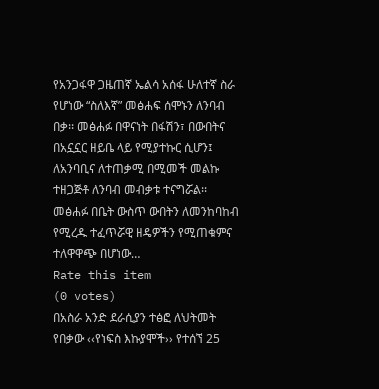የአንጋፋዋ ጋዜጠኛ ኤልሳ አሰፋ ሁለተኛ ስራ የሆነው “ስለእኛ” መፅሐፍ ሰሞኑን ለንባብ በቃ፡፡ መፅሐፉ በዋናነት በፋሽን፣ በውበትና በአኗኗር ዘይቤ ላይ የሚያተኩር ሲሆን፤ ለአንባቢና ለተጠቃሚ በሚመች መልኩ ተዘጋጅቶ ለንባብ መብቃቱ ተናግሯል፡፡ መፅሐፉ በቤት ውስጥ ውበትን ለመንከባከብ የሚረዱ ተፈጥሯዊ ዘዴዎችን የሚጠቁምና ተለዋዋጭ በሆነው…
Rate this item
(0 votes)
በአስራ አንድ ደራሲያን ተፅፎ ለህትመት የበቃው ‹‹የነፍስ እኩያሞች›› የተሰኘ 25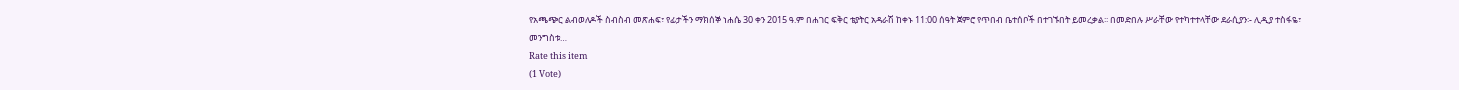የአጫጭር ልብወለዶች ስብስብ መጽሐፍ፣ የፊታችን ማክሰኞ ነሐሴ 30 ቀን 2015 ዓ.ም በሐገር ፍቅር ቴያትር አዳራሽ ከቀኑ 11:00 ሰዓት ጀምሮ የጥበብ ቤተሰቦች በተገኙበት ይመረቃል፡፡ በመድበሉ ሥራቸው የተካተተላቸው ደራሲያን፡- ሊዲያ ተስፋዬ፣ መንግስቱ…
Rate this item
(1 Vote)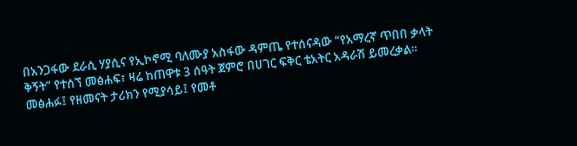በአንጋፋው ደራሲ ሃያሲና የኢኮኖሚ ባለሙያ አስፋው ዳምጤ የተሰናዳው “የአማረኛ ጥበበ ቃላት ቅኝት” የተሰኘ መፅሐፍ፣ ዛሬ ከጠዋቱ 3 ሰዓት ጀምሮ በሀገር ፍቅር ቴአትር አዳራሽ ይመረቃል፡፡መፅሐፉ፤ የዘመናት ታሪክን የሚያሳይ፤ የመቶ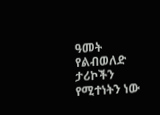ዓመት የልብወለድ ታሪኮችን የሚተነትን ነው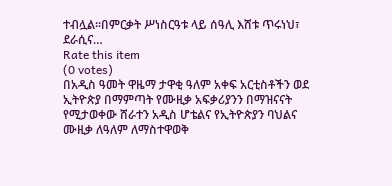ተብሏል፡፡በምርቃት ሥነስርዓቱ ላይ ሰዓሊ እሸቱ ጥሩነህ፣ ደራሲና…
Rate this item
(0 votes)
በአዲስ ዓመት ዋዜማ ታዋቂ ዓለም አቀፍ አርቲስቶችን ወደ ኢትዮጵያ በማምጣት የሙዚቃ አፍቃሪያንን በማዝናናት የሚታወቀው ሸራተን አዲስ ሆቴልና የኢትዮጵያን ባህልና ሙዚቃ ለዓለም ለማስተዋወቅ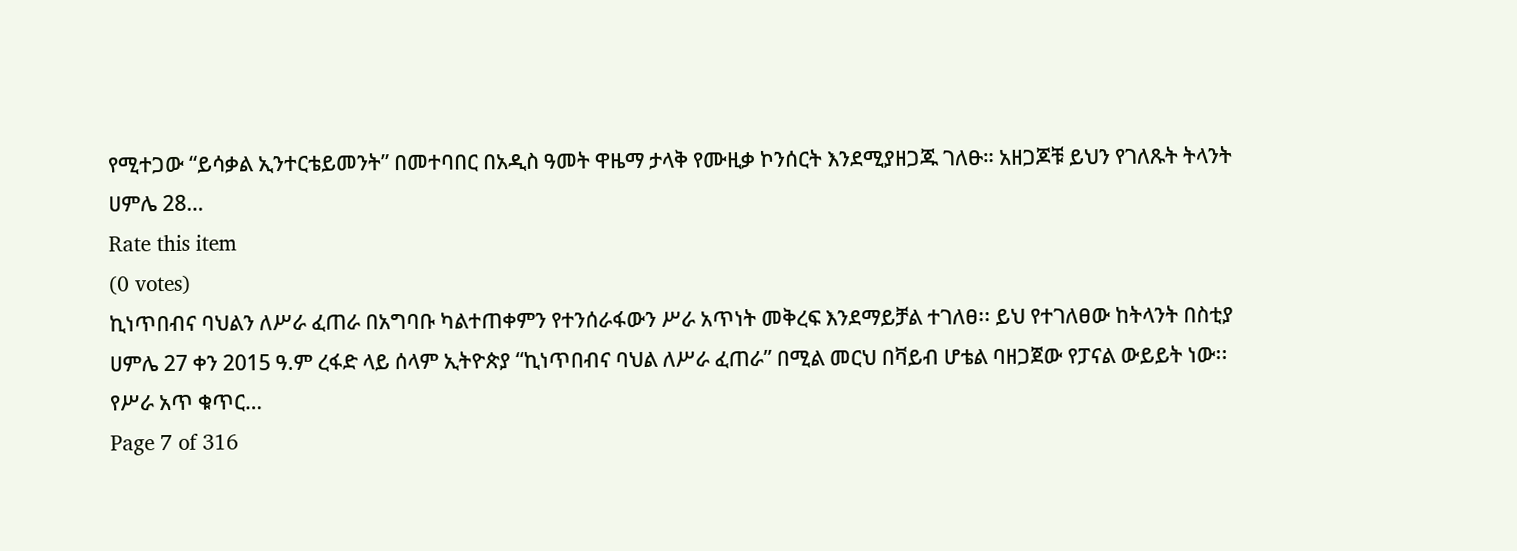የሚተጋው “ይሳቃል ኢንተርቴይመንት” በመተባበር በአዲስ ዓመት ዋዜማ ታላቅ የሙዚቃ ኮንሰርት እንደሚያዘጋጁ ገለፁ። አዘጋጆቹ ይህን የገለጹት ትላንት ሀምሌ 28…
Rate this item
(0 votes)
ኪነጥበብና ባህልን ለሥራ ፈጠራ በአግባቡ ካልተጠቀምን የተንሰራፋውን ሥራ አጥነት መቅረፍ እንደማይቻል ተገለፀ፡፡ ይህ የተገለፀው ከትላንት በስቲያ ሀምሌ 27 ቀን 2015 ዓ.ም ረፋድ ላይ ሰላም ኢትዮጵያ “ኪነጥበብና ባህል ለሥራ ፈጠራ” በሚል መርህ በቫይብ ሆቴል ባዘጋጀው የፓናል ውይይት ነው፡፡ የሥራ አጥ ቁጥር…
Page 7 of 316